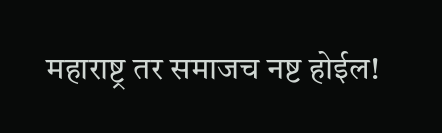महाराष्ट्र तर समाजच नष्ट होईल!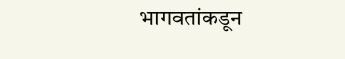भागवतांकडून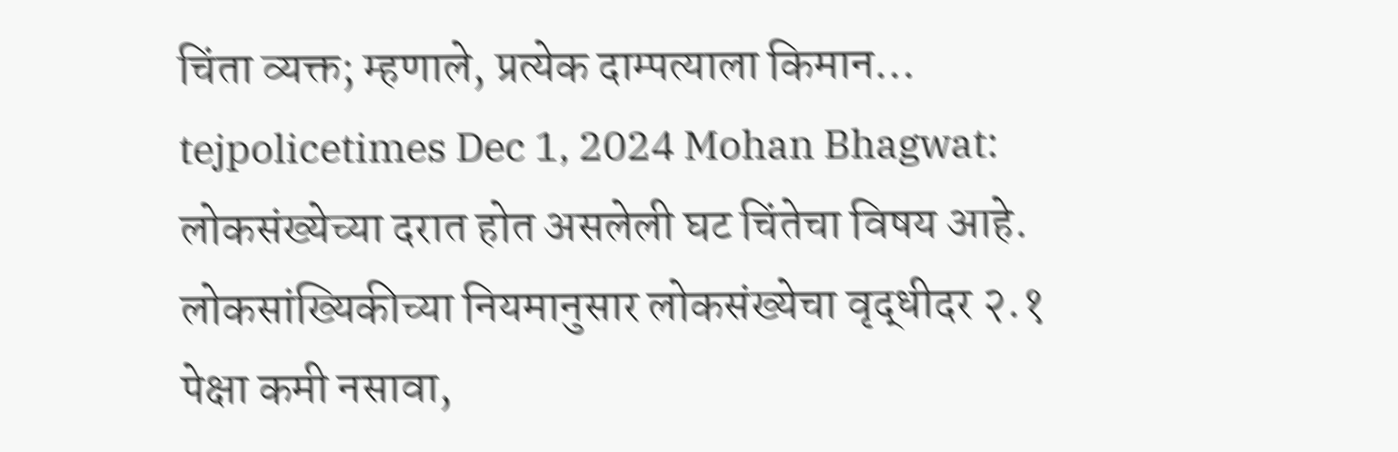चिंता व्यक्त; म्हणाले, प्रत्येक दाम्पत्याला किमान… tejpolicetimes Dec 1, 2024 Mohan Bhagwat: लोकसंख्येच्या दरात होत असलेली घट चिंतेचा विषय आहे. लोकसांख्यिकीच्या नियमानुसार लोकसंख्येचा वृद्धीदर २.१ पेक्षा कमी नसावा,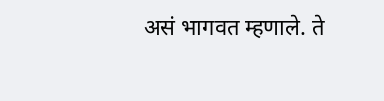असं भागवत म्हणाले. ते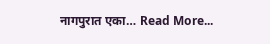नागपुरात एका… Read More...